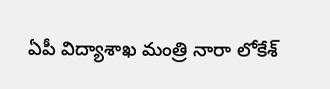ఏపీ విద్యాశాఖ మంత్రి నారా లోకేశ్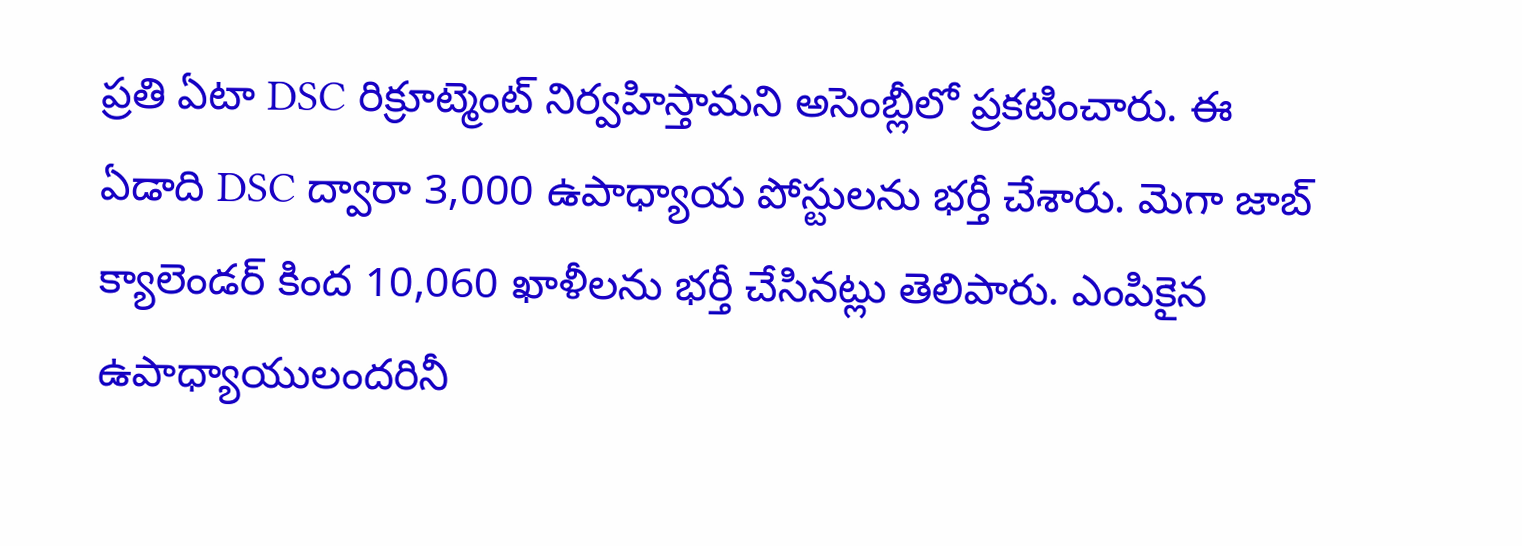ప్రతి ఏటా DSC రిక్రూట్మెంట్ నిర్వహిస్తామని అసెంబ్లీలో ప్రకటించారు. ఈ ఏడాది DSC ద్వారా 3,000 ఉపాధ్యాయ పోస్టులను భర్తీ చేశారు. మెగా జాబ్ క్యాలెండర్ కింద 10,060 ఖాళీలను భర్తీ చేసినట్లు తెలిపారు. ఎంపికైన ఉపాధ్యాయులందరినీ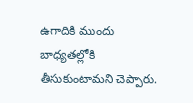ఉగాదికి ముందు బాధ్యతల్లోకి తీసుకుంటామని చెప్పారు.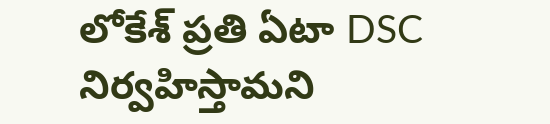లోకేశ్ ప్రతి ఏటా DSC నిర్వహిస్తామని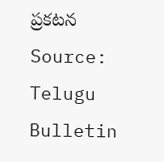ప్రకటన
Source: Telugu Bulletin